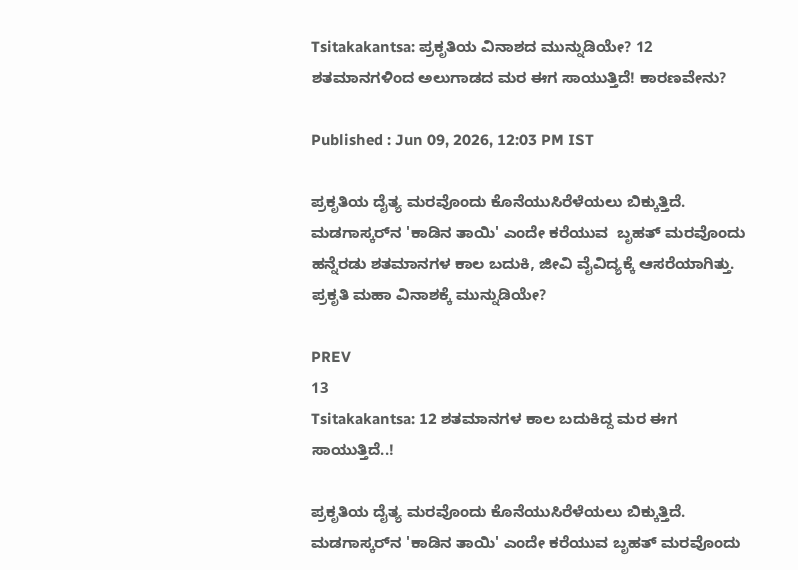Tsitakakantsa: ಪ್ರಕೃತಿಯ ವಿನಾಶದ ಮುನ್ನುಡಿಯೇ? 12 ಶತಮಾನಗಳಿಂದ ಅಲುಗಾಡದ ಮರ ಈಗ ಸಾಯುತ್ತಿದೆ! ಕಾರಣವೇನು?

Published : Jun 09, 2026, 12:03 PM IST

ಪ್ರಕೃತಿಯ ದೈತ್ಯ ಮರವೊಂದು ಕೊನೆಯುಸಿರೆಳೆಯಲು ಬಿಕ್ಕುತ್ತಿದೆ. ಮಡಗಾಸ್ಕರ್‌ನ 'ಕಾಡಿನ ತಾಯಿ' ಎಂದೇ ಕರೆಯುವ  ಬೃಹತ್ ಮರವೊಂದು ಹನ್ನೆರಡು ಶತಮಾನಗಳ ಕಾಲ ಬದುಕಿ, ಜೀವಿ ವೈವಿದ್ಯಕ್ಕೆ ಆಸರೆಯಾಗಿತ್ತು. ಪ್ರಕೃತಿ ಮಹಾ ವಿನಾಶಕ್ಕೆ ಮುನ್ನುಡಿಯೇ?

PREV
13
Tsitakakantsa: 12 ಶತಮಾನಗಳ ಕಾಲ ಬದುಕಿದ್ದ ಮರ ಈಗ ಸಾಯುತ್ತಿದೆ..!

ಪ್ರಕೃತಿಯ ದೈತ್ಯ ಮರವೊಂದು ಕೊನೆಯುಸಿರೆಳೆಯಲು ಬಿಕ್ಕುತ್ತಿದೆ. ಮಡಗಾಸ್ಕರ್‌ನ 'ಕಾಡಿನ ತಾಯಿ' ಎಂದೇ ಕರೆಯುವ ಬೃಹತ್ ಮರವೊಂದು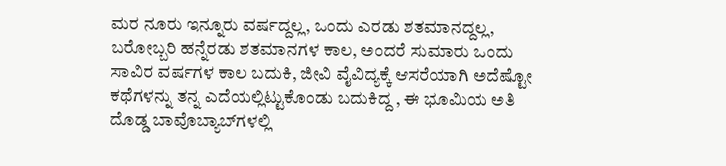ಮರ ನೂರು ಇನ್ನೂರು ವರ್ಷದ್ದಲ್ಲ, ಒಂದು ಎರಡು ಶತಮಾನದ್ದಲ್ಲ, ಬರೋಬ್ಬರಿ ಹನ್ನೆರಡು ಶತಮಾನಗಳ ಕಾಲ, ಅಂದರೆ ಸುಮಾರು ಒಂದು ಸಾವಿರ ವರ್ಷಗಳ ಕಾಲ ಬದುಕಿ, ಜೀವಿ ವೈವಿದ್ಯಕ್ಕೆ ಆಸರೆಯಾಗಿ ಅದೆಷ್ಟೋ ಕಥೆಗಳನ್ನು ತನ್ನ ಎದೆಯಲ್ಲಿಟ್ಟುಕೊಂಡು ಬದುಕಿದ್ದ , ಈ ಭೂಮಿಯ ಅತಿ ದೊಡ್ಡ ಬಾವೊಬ್ಯಾಬ್‌ಗಳಲ್ಲಿ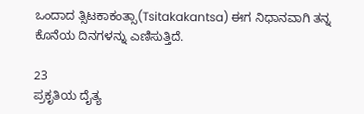ಒಂದಾದ ತ್ಸಿಟಕಾಕಂತ್ಸಾ(Tsitakakantsa) ಈಗ ನಿಧಾನವಾಗಿ ತನ್ನ ಕೊನೆಯ ದಿನಗಳನ್ನು ಎಣಿಸುತ್ತಿದೆ.

23
ಪ್ರಕೃತಿಯ ದೈತ್ಯ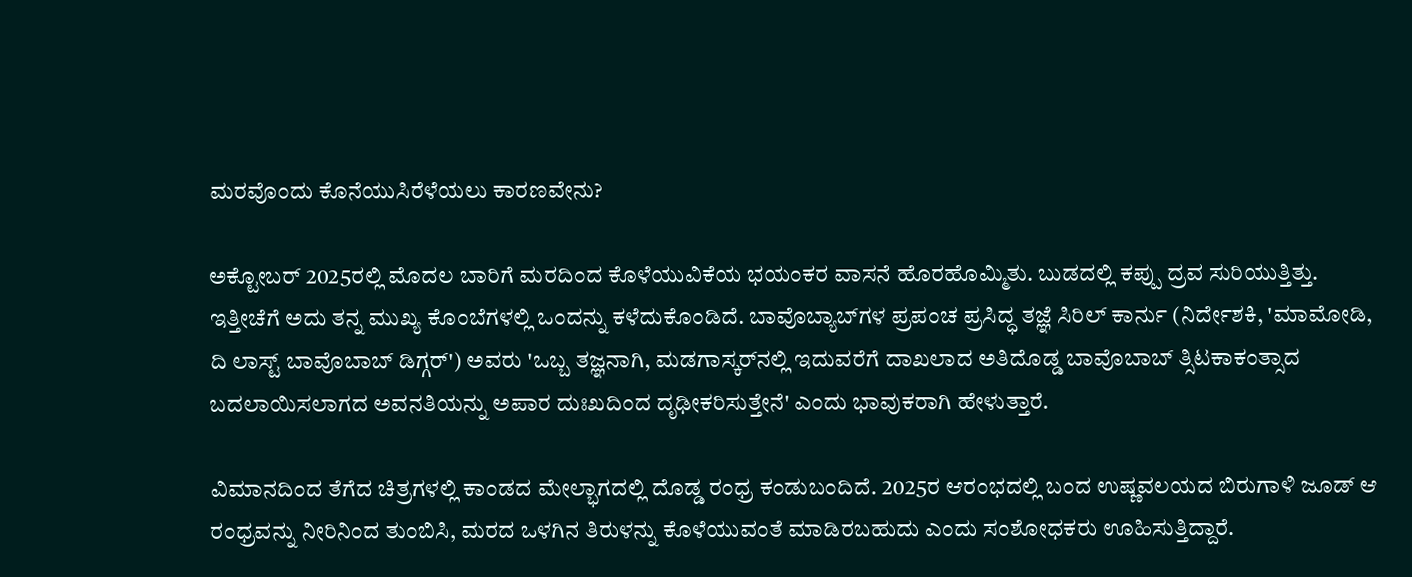ಮರವೊಂದು ಕೊನೆಯುಸಿರೆಳೆಯಲು ಕಾರಣವೇನು?

ಅಕ್ಟೋಬರ್ 2025ರಲ್ಲಿ ಮೊದಲ ಬಾರಿಗೆ ಮರದಿಂದ ಕೊಳೆಯುವಿಕೆಯ ಭಯಂಕರ ವಾಸನೆ ಹೊರಹೊಮ್ಮಿತು. ಬುಡದಲ್ಲಿ ಕಪ್ಪು ದ್ರವ ಸುರಿಯುತ್ತಿತ್ತು. ಇತ್ತೀಚೆಗೆ ಅದು ತನ್ನ ಮುಖ್ಯ ಕೊಂಬೆಗಳಲ್ಲಿ ಒಂದನ್ನು ಕಳೆದುಕೊಂಡಿದೆ. ಬಾವೊಬ್ಯಾಬ್‌ಗಳ ಪ್ರಪಂಚ ಪ್ರಸಿದ್ಧ ತಜ್ಞೆ ಸಿರಿಲ್ ಕಾರ್ನು (ನಿರ್ದೇಶಕಿ, 'ಮಾಮೋಡಿ, ದಿ ಲಾಸ್ಟ್ ಬಾವೊಬಾಬ್ ಡಿಗ್ಗರ್') ಅವರು 'ಒಬ್ಬ ತಜ್ಞನಾಗಿ, ಮಡಗಾಸ್ಕರ್‌ನಲ್ಲಿ ಇದುವರೆಗೆ ದಾಖಲಾದ ಅತಿದೊಡ್ಡ ಬಾವೊಬಾಬ್ ತ್ಸಿಟಕಾಕಂತ್ಸಾದ ಬದಲಾಯಿಸಲಾಗದ ಅವನತಿಯನ್ನು ಅಪಾರ ದುಃಖದಿಂದ ದೃಢೀಕರಿಸುತ್ತೇನೆ' ಎಂದು ಭಾವುಕರಾಗಿ ಹೇಳುತ್ತಾರೆ.

ವಿಮಾನದಿಂದ ತೆಗೆದ ಚಿತ್ರಗಳಲ್ಲಿ ಕಾಂಡದ ಮೇಲ್ಭಾಗದಲ್ಲಿ ದೊಡ್ಡ ರಂಧ್ರ ಕಂಡುಬಂದಿದೆ. 2025ರ ಆರಂಭದಲ್ಲಿ ಬಂದ ಉಷ್ಣವಲಯದ ಬಿರುಗಾಳಿ ಜೂಡ್ ಆ ರಂಧ್ರವನ್ನು ನೀರಿನಿಂದ ತುಂಬಿಸಿ, ಮರದ ಒಳಗಿನ ತಿರುಳನ್ನು ಕೊಳೆಯುವಂತೆ ಮಾಡಿರಬಹುದು ಎಂದು ಸಂಶೋಧಕರು ಊಹಿಸುತ್ತಿದ್ದಾರೆ.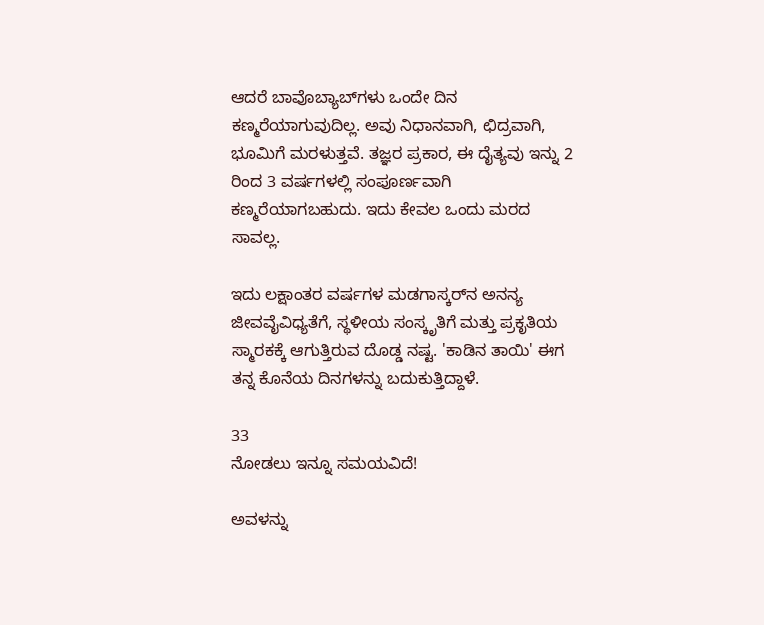ಆದರೆ ಬಾವೊಬ್ಯಾಬ್‌ಗಳು ಒಂದೇ ದಿನ ಕಣ್ಮರೆಯಾಗುವುದಿಲ್ಲ. ಅವು ನಿಧಾನವಾಗಿ, ಛಿದ್ರವಾಗಿ, ಭೂಮಿಗೆ ಮರಳುತ್ತವೆ. ತಜ್ಞರ ಪ್ರಕಾರ, ಈ ದೈತ್ಯವು ಇನ್ನು 2 ರಿಂದ 3 ವರ್ಷಗಳಲ್ಲಿ ಸಂಪೂರ್ಣವಾಗಿ ಕಣ್ಮರೆಯಾಗಬಹುದು. ಇದು ಕೇವಲ ಒಂದು ಮರದ ಸಾವಲ್ಲ.

ಇದು ಲಕ್ಷಾಂತರ ವರ್ಷಗಳ ಮಡಗಾಸ್ಕರ್‌ನ ಅನನ್ಯ ಜೀವವೈವಿಧ್ಯತೆಗೆ, ಸ್ಥಳೀಯ ಸಂಸ್ಕೃತಿಗೆ ಮತ್ತು ಪ್ರಕೃತಿಯ ಸ್ಮಾರಕಕ್ಕೆ ಆಗುತ್ತಿರುವ ದೊಡ್ಡ ನಷ್ಟ. 'ಕಾಡಿನ ತಾಯಿ' ಈಗ ತನ್ನ ಕೊನೆಯ ದಿನಗಳನ್ನು ಬದುಕುತ್ತಿದ್ದಾಳೆ.

33
ನೋಡಲು ಇನ್ನೂ ಸಮಯವಿದೆ!

ಅವಳನ್ನು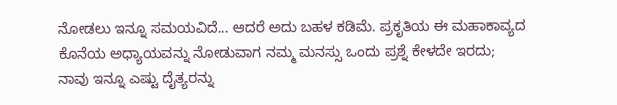ನೋಡಲು ಇನ್ನೂ ಸಮಯವಿದೆ... ಆದರೆ ಅದು ಬಹಳ ಕಡಿಮೆ. ಪ್ರಕೃತಿಯ ಈ ಮಹಾಕಾವ್ಯದ ಕೊನೆಯ ಅಧ್ಯಾಯವನ್ನು ನೋಡುವಾಗ ನಮ್ಮ ಮನಸ್ಸು ಒಂದು ಪ್ರಶ್ನೆ ಕೇಳದೇ ಇರದು; ನಾವು ಇನ್ನೂ ಎಷ್ಟು ದೈತ್ಯರನ್ನು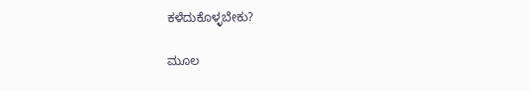ಕಳೆದುಕೊಳ್ಳಬೇಕು?

ಮೂಲ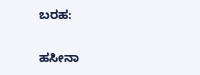ಬರಹ:

ಹಸೀನಾ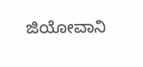ಜಿಯೋವಾನಿ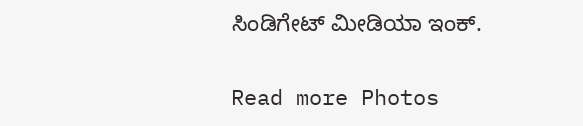ಸಿಂಡಿಗೇಟ್ ಮೀಡಿಯಾ ಇಂಕ್.

Read more Photos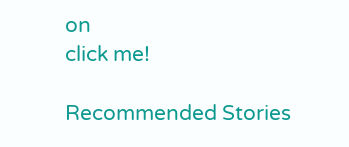on
click me!

Recommended Stories